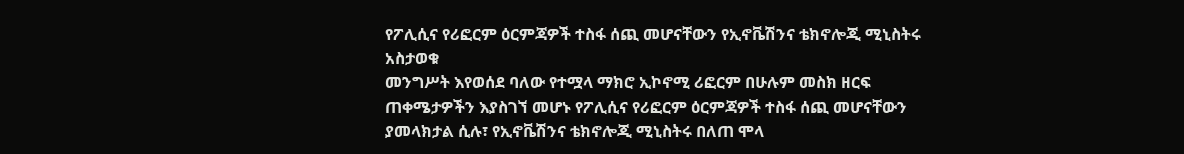የፖሊሲና የሪፎርም ዕርምጃዎች ተስፋ ሰጪ መሆናቸውን የኢኖቬሽንና ቴክኖሎጂ ሚኒስትሩ አስታወቁ
መንግሥት እየወሰደ ባለው የተሟላ ማክሮ ኢኮኖሚ ሪፎርም በሁሉም መስክ ዘርፍ ጠቀሜታዎችን እያስገኘ መሆኑ የፖሊሲና የሪፎርም ዕርምጃዎች ተስፋ ሰጪ መሆናቸውን ያመላክታል ሲሉ፣ የኢኖቬሽንና ቴክኖሎጂ ሚኒስትሩ በለጠ ሞላ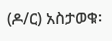(ዶ/ር) አስታወቁ፡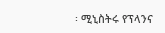፡ ሚኒስትሩ የፕላንና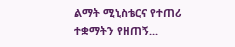ልማት ሚኒስቴርና የተጠሪ ተቋማትን የዘጠኝ...